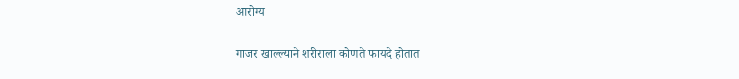आरोग्य

गाजर खाल्ल्याने शरीराला कोणते फायदे होतात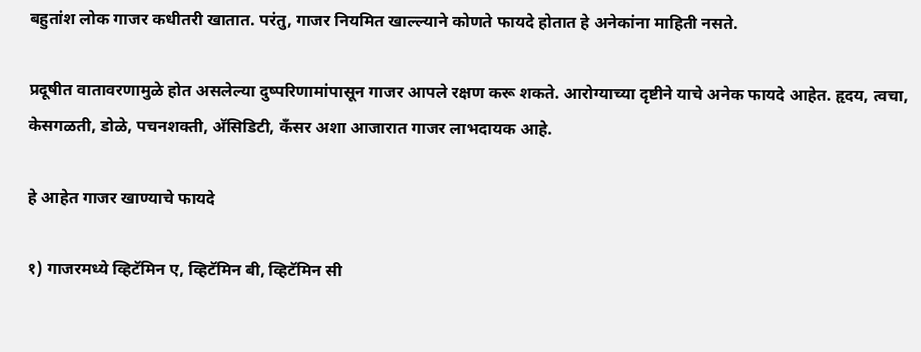बहुतांश लोक गाजर कधीतरी खातात. परंतु, गाजर नियमित खाल्ल्याने कोणते फायदे होतात हे अनेकांना माहिती नसते.

प्रदूषीत वातावरणामुळे होत असलेल्या दुष्परिणामांपासून गाजर आपले रक्षण करू शकते. आरोग्याच्या दृष्टीने याचे अनेक फायदे आहेत. हृदय, त्वचा, केसगळती, डोळे, पचनशक्ती, अ‍ॅसिडिटी, कँसर अशा आजारात गाजर लाभदायक आहे.

हे आहेत गाजर खाण्याचे फायदे

१) गाजरमध्ये व्हिटॅमिन ए, व्हिटॅमिन बी, व्हिटॅमिन सी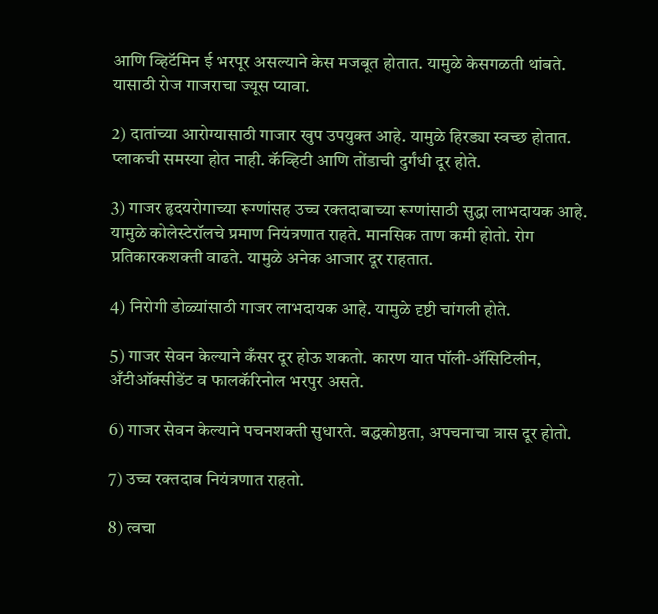आणि व्हिटॅमिन ई भरपूर असल्याने केस मजबूत होतात. यामुळे केसगळती थांबते. यासाठी रोज गाजराचा ज्यूस प्यावा.

2) दातांच्या आरोग्यासाठी गाजार खुप उपयुक्त आहे. यामुळे हिरड्या स्वच्छ होतात. प्लाकची समस्या होत नाही. कॅव्हिटी आणि तोंडाची दुर्गंधी दूर होते.

3) गाजर हृदयरोगाच्या रूग्णांसह उच्च रक्तदाबाच्या रूग्णांसाठी सुद्धा लाभदायक आहे. यामुळे कोलेस्टेरॉलचे प्रमाण नियंत्रणात राहते. मानसिक ताण कमी होतो. रोग प्रतिकारकशक्ती वाढते. यामुळे अनेक आजार दूर राहतात.

4) निरोगी डोळ्यांसाठी गाजर लाभदायक आहे. यामुळे दृष्टी चांगली होते.

5) गाजर सेवन केल्याने कँसर दूर होऊ शकतो. कारण यात पॉली-अ‍ॅसिटिलीन, अँटीऑक्सीडेंट व फालकॅरिनोल भरपुर असते.

6) गाजर सेवन केल्याने पचनशक्ती सुधारते. बद्धकोष्ठता, अपचनाचा त्रास दूर होतो.

7) उच्च रक्तदाब नियंत्रणात राहतो.

8) त्वचा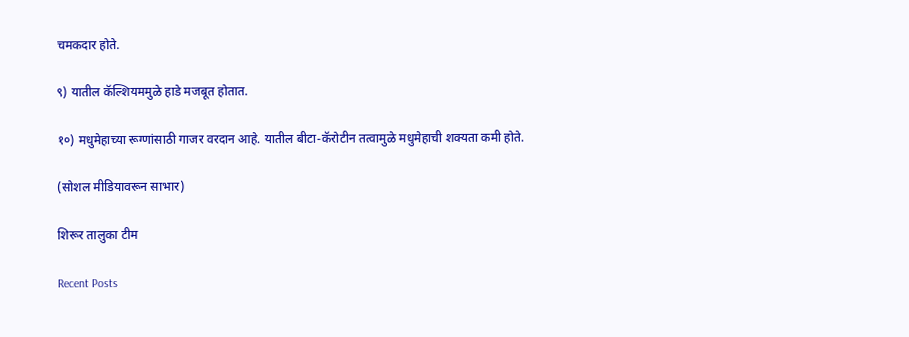चमकदार होते.

९) यातील कॅल्शियममुळे हाडे मजबूत होतात.

१०) मधुमेहाच्या रूग्णांसाठी गाजर वरदान आहे. यातील बीटा-कॅरोटीन तत्वामुळे मधुमेहाची शक्यता कमी होते.

(सोशल मीडियावरून साभार)

शिरूर तालुका टीम

Recent Posts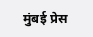मुंबई प्रेस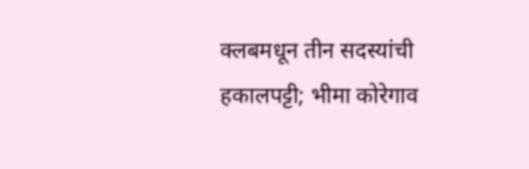क्लबमधून तीन सदस्यांची हकालपट्टी; भीमा कोरेगाव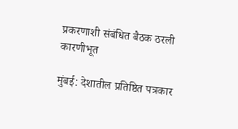प्रकरणाशी संबंधित बैठक ठरली कारणीभूत

मुंबई: देशातील प्रतिष्ठित पत्रकार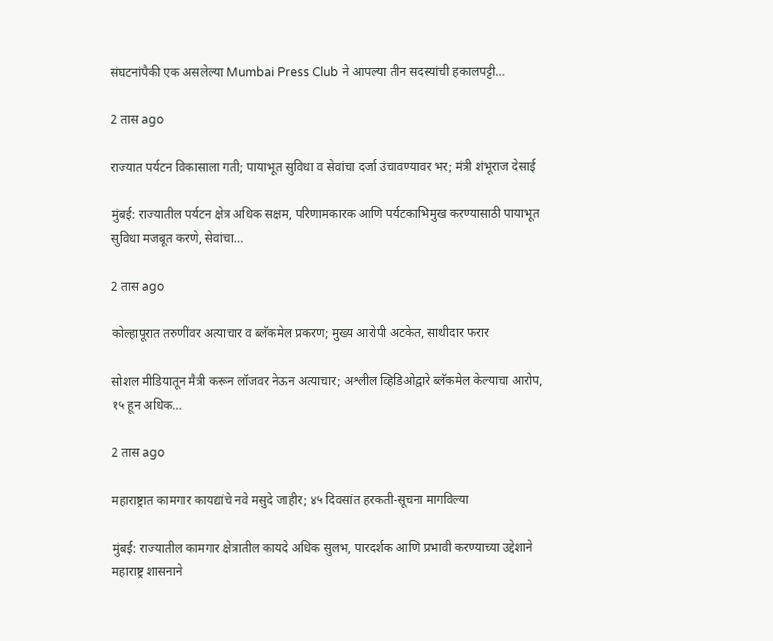संघटनांपैकी एक असलेल्या Mumbai Press Club ने आपल्या तीन सदस्यांची हकालपट्टी…

2 तास ago

राज्यात पर्यटन विकासाला गती; पायाभूत सुविधा व सेवांचा दर्जा उंचावण्यावर भर; मंत्री शंभूराज देसाई

मुंबई: राज्यातील पर्यटन क्षेत्र अधिक सक्षम, परिणामकारक आणि पर्यटकाभिमुख करण्यासाठी पायाभूत सुविधा मजबूत करणे, सेवांचा…

2 तास ago

कोल्हापूरात तरुणींवर अत्याचार व ब्लॅकमेल प्रकरण; मुख्य आरोपी अटकेत, साथीदार फरार

सोशल मीडियातून मैत्री करून लॉजवर नेऊन अत्याचार; अश्लील व्हिडिओद्वारे ब्लॅकमेल केल्याचा आरोप, १५ हून अधिक…

2 तास ago

महाराष्ट्रात कामगार कायद्यांचे नवे मसुदे जाहीर; ४५ दिवसांत हरकती-सूचना मागविल्या

मुंबई: राज्यातील कामगार क्षेत्रातील कायदे अधिक सुलभ, पारदर्शक आणि प्रभावी करण्याच्या उद्देशाने महाराष्ट्र शासनाने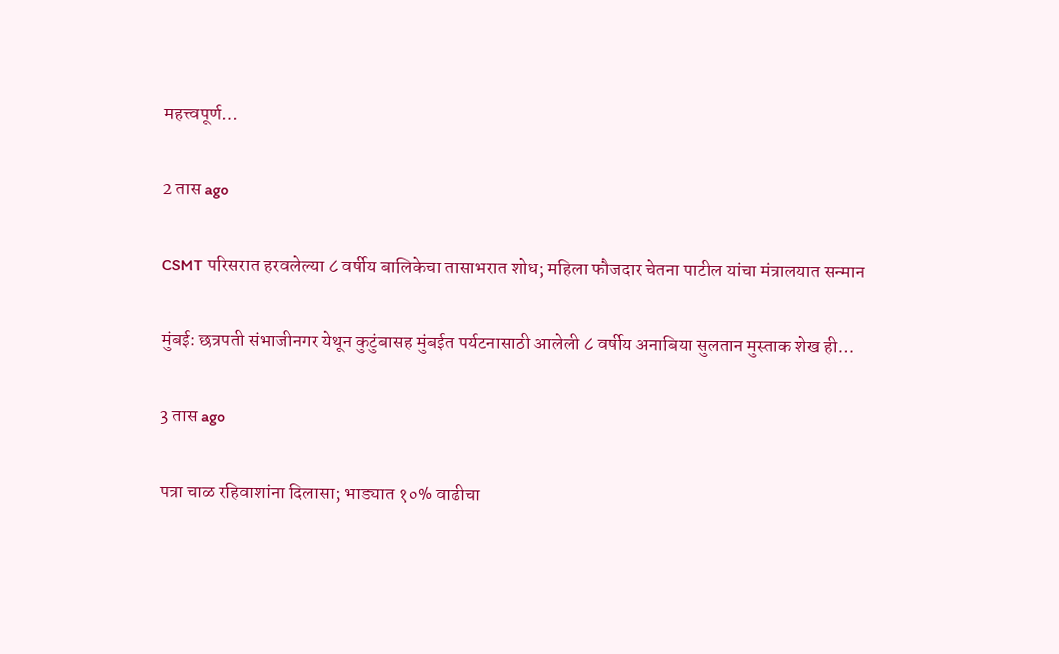महत्त्वपूर्ण…

2 तास ago

CSMT परिसरात हरवलेल्या ८ वर्षीय बालिकेचा तासाभरात शोध; महिला फौजदार चेतना पाटील यांचा मंत्रालयात सन्मान

मुंबई: छत्रपती संभाजीनगर येथून कुटुंबासह मुंबईत पर्यटनासाठी आलेली ८ वर्षीय अनाबिया सुलतान मुस्ताक शेख ही…

3 तास ago

पत्रा चाळ रहिवाशांना दिलासा; भाड्यात १०% वाढीचा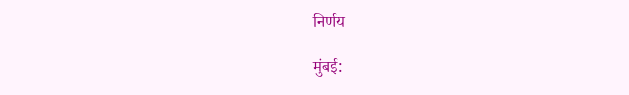निर्णय

मुंबई: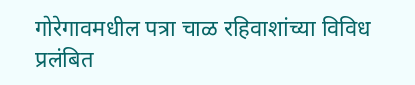गोरेगावमधील पत्रा चाळ रहिवाशांच्या विविध प्रलंबित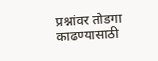प्रश्नांवर तोडगा काढण्यासाठी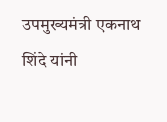उपमुख्यमंत्री एकनाथ शिंदे यांनी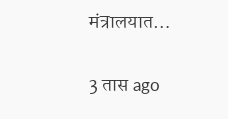मंत्रालयात…

3 तास ago